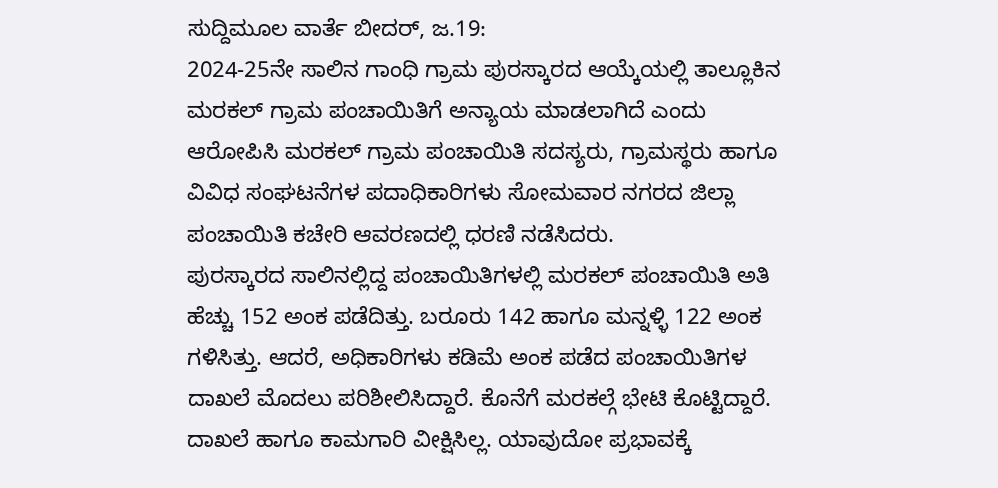ಸುದ್ದಿಮೂಲ ವಾರ್ತೆ ಬೀದರ್, ಜ.19:
2024-25ನೇ ಸಾಲಿನ ಗಾಂಧಿ ಗ್ರಾಮ ಪುರಸ್ಕಾರದ ಆಯ್ಕೆಯಲ್ಲಿ ತಾಲ್ಲೂಕಿನ ಮರಕಲ್ ಗ್ರಾಮ ಪಂಚಾಯಿತಿಗೆ ಅನ್ಯಾಯ ಮಾಡಲಾಗಿದೆ ಎಂದು ಆರೋಪಿಸಿ ಮರಕಲ್ ಗ್ರಾಮ ಪಂಚಾಯಿತಿ ಸದಸ್ಯರು, ಗ್ರಾಮಸ್ಥರು ಹಾಗೂ ವಿವಿಧ ಸಂಘಟನೆಗಳ ಪದಾಧಿಕಾರಿಗಳು ಸೋಮವಾರ ನಗರದ ಜಿಲ್ಲಾ ಪಂಚಾಯಿತಿ ಕಚೇರಿ ಆವರಣದಲ್ಲಿ ಧರಣಿ ನಡೆಸಿದರು.
ಪುರಸ್ಕಾರದ ಸಾಲಿನಲ್ಲಿದ್ದ ಪಂಚಾಯಿತಿಗಳಲ್ಲಿ ಮರಕಲ್ ಪಂಚಾಯಿತಿ ಅತಿ ಹೆಚ್ಚು 152 ಅಂಕ ಪಡೆದಿತ್ತು. ಬರೂರು 142 ಹಾಗೂ ಮನ್ನಳ್ಳಿ 122 ಅಂಕ ಗಳಿಸಿತ್ತು. ಆದರೆ, ಅಧಿಕಾರಿಗಳು ಕಡಿಮೆ ಅಂಕ ಪಡೆದ ಪಂಚಾಯಿತಿಗಳ ದಾಖಲೆ ಮೊದಲು ಪರಿಶೀಲಿಸಿದ್ದಾರೆ. ಕೊನೆಗೆ ಮರಕಲ್ಗೆ ಭೇಟಿ ಕೊಟ್ಟಿದ್ದಾರೆ. ದಾಖಲೆ ಹಾಗೂ ಕಾಮಗಾರಿ ವೀಕ್ಷಿಸಿಲ್ಲ. ಯಾವುದೋ ಪ್ರಭಾವಕ್ಕೆ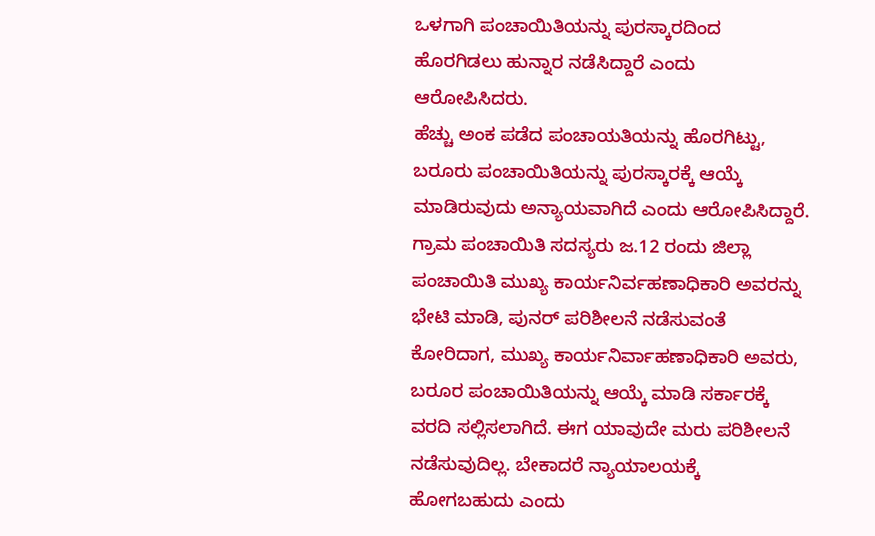ಒಳಗಾಗಿ ಪಂಚಾಯಿತಿಯನ್ನು ಪುರಸ್ಕಾರದಿಂದ ಹೊರಗಿಡಲು ಹುನ್ನಾರ ನಡೆಸಿದ್ದಾರೆ ಎಂದು ಆರೋಪಿಸಿದರು.
ಹೆಚ್ಚು ಅಂಕ ಪಡೆದ ಪಂಚಾಯತಿಯನ್ನು ಹೊರಗಿಟ್ಟು, ಬರೂರು ಪಂಚಾಯಿತಿಯನ್ನು ಪುರಸ್ಕಾರಕ್ಕೆ ಆಯ್ಕೆ ಮಾಡಿರುವುದು ಅನ್ಯಾಯವಾಗಿದೆ ಎಂದು ಆರೋಪಿಸಿದ್ದಾರೆ.
ಗ್ರಾಮ ಪಂಚಾಯಿತಿ ಸದಸ್ಯರು ಜ.12 ರಂದು ಜಿಲ್ಲಾ ಪಂಚಾಯಿತಿ ಮುಖ್ಯ ಕಾರ್ಯನಿರ್ವಹಣಾಧಿಕಾರಿ ಅವರನ್ನು ಭೇಟಿ ಮಾಡಿ, ಪುನರ್ ಪರಿಶೀಲನೆ ನಡೆಸುವಂತೆ ಕೋರಿದಾಗ, ಮುಖ್ಯ ಕಾರ್ಯನಿರ್ವಾಹಣಾಧಿಕಾರಿ ಅವರು, ಬರೂರ ಪಂಚಾಯಿತಿಯನ್ನು ಆಯ್ಕೆ ಮಾಡಿ ಸರ್ಕಾರಕ್ಕೆ ವರದಿ ಸಲ್ಲಿಸಲಾಗಿದೆ. ಈಗ ಯಾವುದೇ ಮರು ಪರಿಶೀಲನೆ ನಡೆಸುವುದಿಲ್ಲ. ಬೇಕಾದರೆ ನ್ಯಾಯಾಲಯಕ್ಕೆ ಹೋಗಬಹುದು ಎಂದು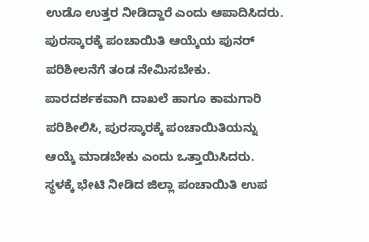ಉಡೊ ಉತ್ತರ ನೀಡಿದ್ದಾರೆ ಎಂದು ಆಪಾದಿಸಿದರು.
ಪುರಸ್ಕಾರಕ್ಕೆ ಪಂಚಾಯಿತಿ ಆಯ್ಕೆಯ ಪುನರ್ ಪರಿಶೀಲನೆಗೆ ತಂಡ ನೇಮಿಸಬೇಕು. ಪಾರದರ್ಶಕವಾಗಿ ದಾಖಲೆ ಹಾಗೂ ಕಾಮಗಾರಿ ಪರಿಶೀಲಿಸಿ, ಪುರಸ್ಕಾರಕ್ಕೆ ಪಂಚಾಯಿತಿಯನ್ನು ಆಯ್ಕೆ ಮಾಡಬೇಕು ಎಂದು ಒತ್ತಾಯಿಸಿದರು.
ಸ್ಥಳಕ್ಕೆ ಭೇಟಿ ನೀಡಿದ ಜಿಲ್ಲಾ ಪಂಚಾಯಿತಿ ಉಪ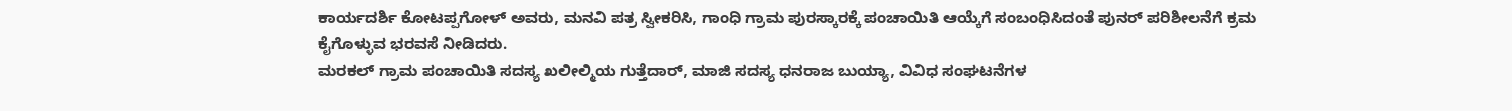ಕಾರ್ಯದರ್ಶಿ ಕೋಟಪ್ಪಗೋಳ್ ಅವರು, ಮನವಿ ಪತ್ರ ಸ್ವೀಕರಿಸಿ, ಗಾಂಧಿ ಗ್ರಾಮ ಪುರಸ್ಕಾರಕ್ಕೆ ಪಂಚಾಯಿತಿ ಆಯ್ಕೆಗೆ ಸಂಬಂಧಿಸಿದಂತೆ ಪುನರ್ ಪರಿಶೀಲನೆಗೆ ಕ್ರಮ ಕೈಗೊಳ್ಳುವ ಭರವಸೆ ನೀಡಿದರು.
ಮರಕಲ್ ಗ್ರಾಮ ಪಂಚಾಯಿತಿ ಸದಸ್ಯ ಖಲೀಲ್ಮಿಯ ಗುತ್ತೆದಾರ್, ಮಾಜಿ ಸದಸ್ಯ ಧನರಾಜ ಬುಯ್ಯಾ, ವಿವಿಧ ಸಂಘಟನೆಗಳ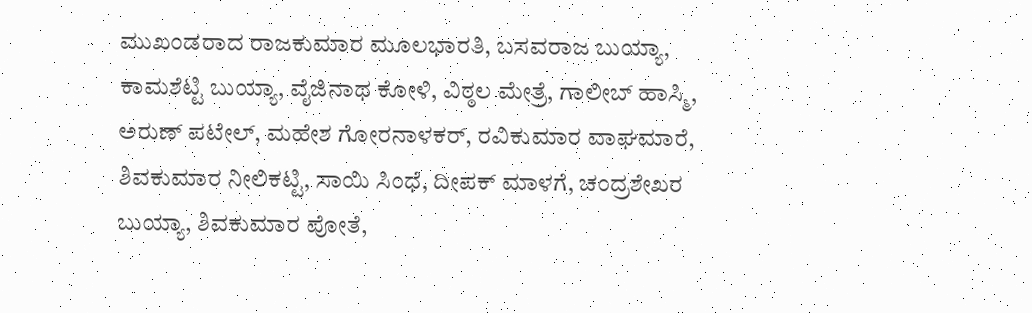ಮುಖಂಡರಾದ ರಾಜಕುಮಾರ ಮೂಲಭಾರತಿ, ಬಸವರಾಜ ಬುಯ್ಯಾ, ಕಾಮಶೆಟ್ಟಿ ಬುಯ್ಯಾ, ವೈಜಿನಾಥ ಕೋಳಿ, ವಿಠ್ಠಲ ಮೇತ್ರೆ, ಗಾಲೀಬ್ ಹಾಸ್ಮಿ, ಅರುಣ್ ಪಟೇಲ್, ಮಹೇಶ ಗೋರನಾಳಕರ್, ರವಿಕುಮಾರ ವಾಘಮಾರೆ, ಶಿವಕುಮಾರ ನೀಲಿಕಟ್ಟಿ, ಸಾಯಿ ಸಿಂಧೆ, ದೀಪಕ್ ಮಾಳಗೆ, ಚಂದ್ರಶೇಖರ ಬುಯ್ಯಾ, ಶಿವಕುಮಾರ ಪೋತೆ,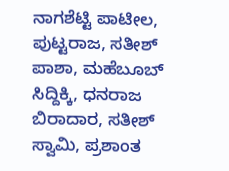ನಾಗಶೆಟ್ಟಿ ಪಾಟೀಲ, ಪುಟ್ಟರಾಜ, ಸತೀಶ್ ಪಾಶಾ, ಮಹೆಬೂಬ್ ಸಿದ್ದಿಕ್ಕಿ, ಧನರಾಜ ಬಿರಾದಾರ, ಸತೀಶ್ ಸ್ವಾಮಿ, ಪ್ರಶಾಂತ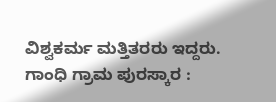ವಿಶ್ವಕರ್ಮ ಮತ್ತಿತರರು ಇದ್ದರು.
ಗಾಂಧಿ ಗ್ರಾಮ ಪುರಸ್ಕಾರ :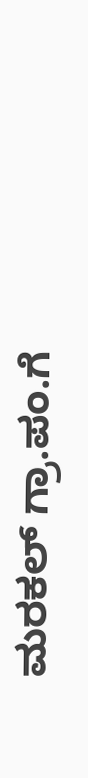ಮರಕಲ್ ಗ್ರಾ.ಪಂ.ಗೆ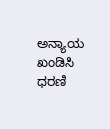ಅನ್ಯಾಯ ಖಂಡಿಸಿ ಧರಣಿ